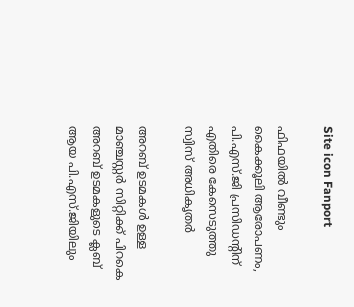Site icon Fanport

ഫിഫയിൽ വീണ്ടും കൈക്കൂലി ആരോപണം, പി.എസ്.ജി പ്രസിഡന്റിന് എതിരെ കേസെടുത്തു സ്വിസ് അധികൃതർ

അറബ് ഉടമകൾ ഉള്ള മാഞ്ചസ്റ്റർ സിറ്റിക്ക് പിറകെ അറബ് ഉടമകളുടെ ക്ലബ് ആയ പി.എസ്.ജിയിലും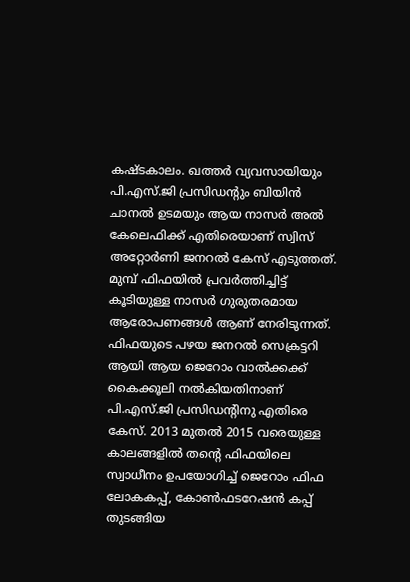കഷ്ടകാലം. ഖത്തർ വ്യവസായിയും പി.എസ്.ജി പ്രസിഡന്റും ബിയിൻ ചാനൽ ഉടമയും ആയ നാസർ അൽ കേലെഫിക്ക് എതിരെയാണ് സ്വിസ് അറ്റോർണി ജനറൽ കേസ് എടുത്തത്. മുമ്പ് ഫിഫയിൽ പ്രവർത്തിച്ചിട്ട് കൂടിയുള്ള നാസർ ഗുരുതരമായ ആരോപണങ്ങൾ ആണ് നേരിടുന്നത്. ഫിഫയുടെ പഴയ ജനറൽ സെക്രട്ടറി ആയി ആയ ജെറോം വാൽക്കക്ക് കൈക്കൂലി നൽകിയതിനാണ് പി.എസ്.ജി പ്രസിഡന്റിനു എതിരെ കേസ്. 2013 മുതൽ 2015 വരെയുള്ള കാലങ്ങളിൽ തന്റെ ഫിഫയിലെ സ്വാധീനം ഉപയോഗിച്ച് ജെറോം ഫിഫ ലോകകപ്പ്, കോൺഫടറേഷൻ കപ്പ് തുടങ്ങിയ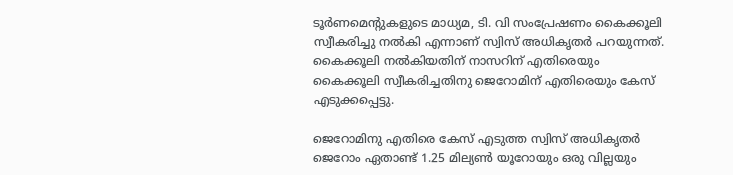ടൂർണമെന്റുകളുടെ മാധ്യമ, ടി. വി സംപ്രേഷണം കൈക്കൂലി സ്വീകരിച്ചു നൽകി എന്നാണ് സ്വിസ് അധികൃതർ പറയുന്നത്. കൈക്കൂലി നൽകിയതിന് നാസറിന് എതിരെയും കൈക്കൂലി സ്വീകരിച്ചതിനു ജെറോമിന് എതിരെയും കേസ് എടുക്കപ്പെട്ടു.

ജെറോമിനു എതിരെ കേസ് എടുത്ത സ്വിസ് അധികൃതർ ജെറോം ഏതാണ്ട് 1.25 മില്യൺ യൂറോയും ഒരു വില്ലയും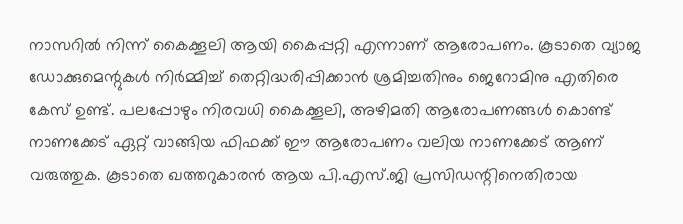നാസറിൽ നിന്ന് കൈക്കൂലി ആയി കൈപ്പറ്റി എന്നാണ് ആരോപണം. കൂടാതെ വ്യാജ ഡോക്കുമെന്റുകൾ നിർമ്മിച്ച് തെറ്റിദ്ധരിപ്പിക്കാൻ ശ്രമിച്ചതിനും ജെറോമിനു എതിരെ കേസ് ഉണ്ട്. പലപ്പോഴും നിരവധി കൈക്കൂലി, അഴിമതി ആരോപണങ്ങൾ കൊണ്ട് നാണക്കേട് ഏറ്റ് വാങ്ങിയ ഫിഫക്ക് ഈ ആരോപണം വലിയ നാണക്കേട് ആണ് വരുത്തുക. കൂടാതെ ഖത്തറുകാരൻ ആയ പി.എസ്.ജി പ്രസിഡന്റിനെതിരായ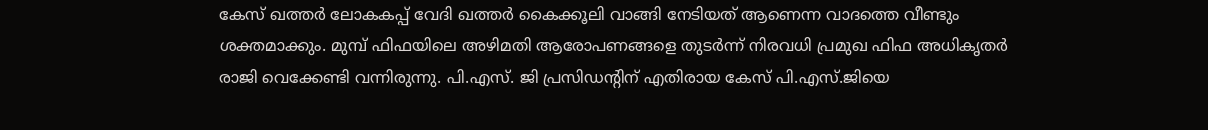കേസ് ഖത്തർ ലോകകപ്പ് വേദി ഖത്തർ കൈക്കൂലി വാങ്ങി നേടിയത് ആണെന്ന വാദത്തെ വീണ്ടും ശക്തമാക്കും. മുമ്പ് ഫിഫയിലെ അഴിമതി ആരോപണങ്ങളെ തുടർന്ന് നിരവധി പ്രമുഖ ഫിഫ അധികൃതർ രാജി വെക്കേണ്ടി വന്നിരുന്നു. പി.എസ്. ജി പ്രസിഡന്റിന് എതിരായ കേസ് പി.എസ്.ജിയെ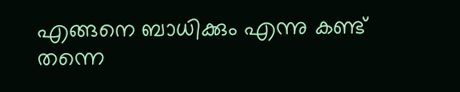എങ്ങനെ ബാധിക്കും എന്നു കണ്ട് തന്നെ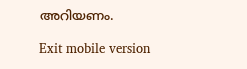അറിയണം.

Exit mobile version